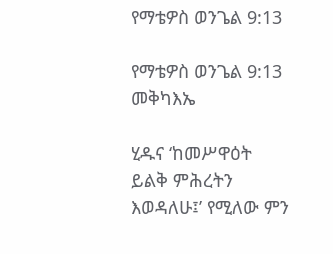የማቴዎስ ወንጌል 9:13

የማቴዎስ ወንጌል 9:13 መቅካእኤ

ሂዱና ‘ከመሥዋዕት ይልቅ ምሕረትን እወዳለሁ፤’ የሚለው ምን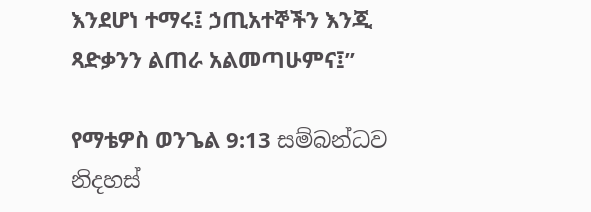እንደሆነ ተማሩ፤ ኃጢአተኞችን እንጂ ጻድቃንን ልጠራ አልመጣሁምና፤”

የማቴዎስ ወንጌል 9:13 සම්බන්ධව නිදහස්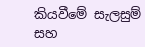කියවීමේ සැලසුම් සහ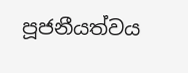පූජනීයත්වය